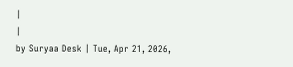|
|
by Suryaa Desk | Tue, Apr 21, 2026,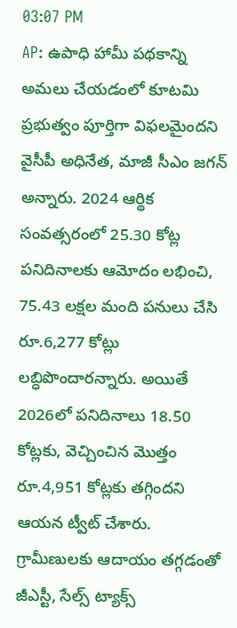03:07 PM
AP: ఉపాధి హామీ పథకాన్ని అమలు చేయడంలో కూటమి ప్రభుత్వం పూర్తిగా విఫలమైందని వైసీపీ అధినేత, మాజీ సీఎం జగన్ అన్నారు. 2024 ఆర్థిక సంవత్సరంలో 25.30 కోట్ల పనిదినాలకు ఆమోదం లభించి, 75.43 లక్షల మంది పనులు చేసి రూ.6,277 కోట్లు లబ్ధిపొందారన్నారు. అయితే 2026లో పనిదినాలు 18.50 కోట్లకు, వెచ్చించిన మొత్తం రూ.4,951 కోట్లకు తగ్గిందని ఆయన ట్వీట్ చేశారు. గ్రామీణులకు ఆదాయం తగ్గడంతో జీఎస్టీ, సేల్స్ ట్యాక్స్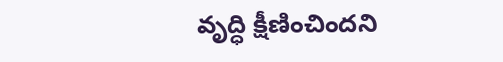వృద్ధి క్షీణించిందని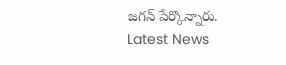జగన్ పేర్కొన్నారు.
Latest News